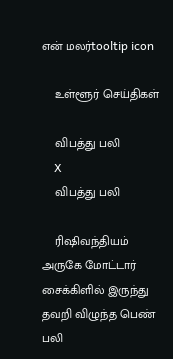என் மலர்tooltip icon

    உள்ளூர் செய்திகள்

    விபத்து பலி
    X
    விபத்து பலி

    ரிஷிவந்தியம் அருகே மோட்டார் சைக்கிளில் இருந்து தவறி விழுந்த பெண் பலி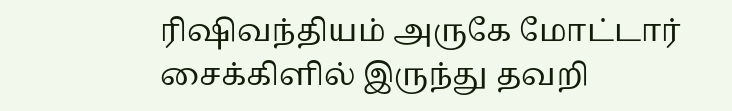ரிஷிவந்தியம் அருகே மோட்டார் சைக்கிளில் இருந்து தவறி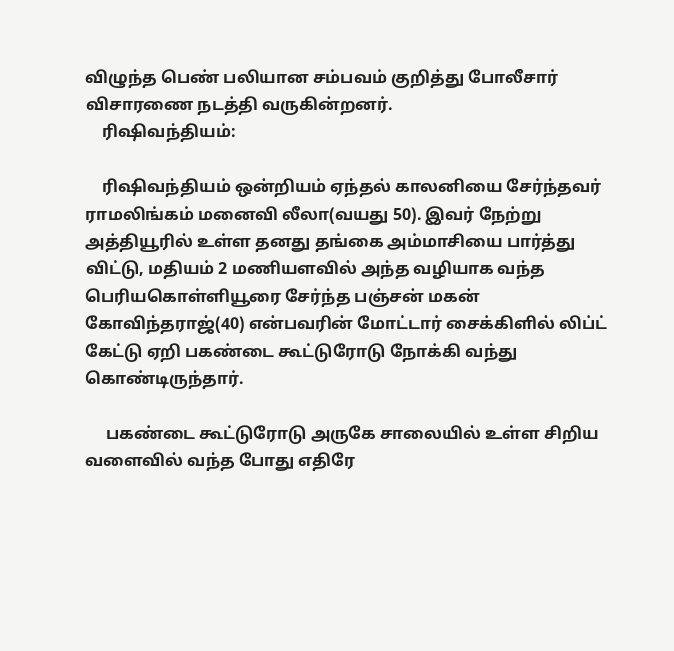விழுந்த பெண் பலியான சம்பவம் குறித்து போலீசார் விசாரணை நடத்தி வருகின்றனர்.
    ரிஷிவந்தியம்:

    ரிஷிவந்தியம் ஒன்றியம் ஏந்தல் காலனியை சேர்ந்தவர் ராமலிங்கம் மனைவி லீலா(வயது 50). இவர் நேற்று அத்தியூரில் உள்ள தனது தங்கை அம்மாசியை பார்த்து விட்டு, மதியம் 2 மணியளவில் அந்த வழியாக வந்த பெரியகொள்ளியூரை சேர்ந்த பஞ்சன் மகன் கோவிந்தராஜ்(40) என்பவரின் மோட்டார் சைக்கிளில் லிப்ட் கேட்டு ஏறி பகண்டை கூட்டுரோடு நோக்கி வந்து கொண்டிருந்தார்.

     பகண்டை கூட்டுரோடு அருகே சாலையில் உள்ள சிறிய வளைவில் வந்த போது எதிரே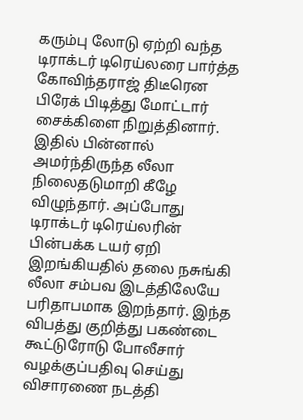கரும்பு லோடு ஏற்றி வந்த டிராக்டர் டிரெய்லரை பார்த்த கோவிந்தராஜ் திடீரென பிரேக் பிடித்து மோட்டார் சைக்கிளை நிறுத்தினார். இதில் பின்னால் அமர்ந்திருந்த லீலா நிலைதடுமாறி கீழே விழுந்தார். அப்போது டிராக்டர் டிரெய்லரின் பின்பக்க டயர் ஏறி இறங்கியதில் தலை நசுங்கி லீலா சம்பவ இடத்திலேயே பரிதாபமாக இறந்தார். இந்த விபத்து குறித்து பகண்டை கூட்டுரோடு போலீசார் வழக்குப்பதிவு செய்து விசாரணை நடத்தி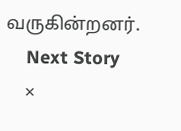வருகின்றனர்.
    Next Story
    ×